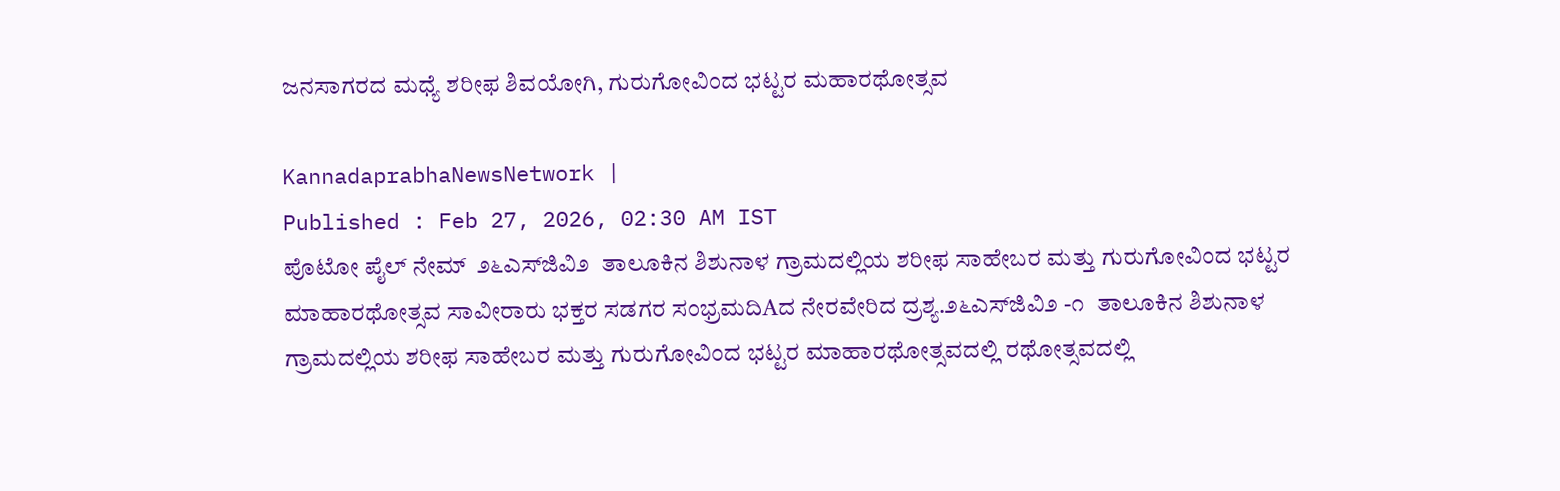ಜನಸಾಗರದ ಮಧ್ಯೆ ಶರೀಫ ಶಿವಯೋಗಿ, ಗುರುಗೋವಿಂದ ಭಟ್ಟರ ಮಹಾರಥೋತ್ಸವ

KannadaprabhaNewsNetwork |
Published : Feb 27, 2026, 02:30 AM IST
ಪೊಟೋ ಪೈಲ್ ನೇಮ್  ೨೬ಎಸ್‌ಜಿವಿ೨  ತಾಲೂಕಿನ ಶಿಶುನಾಳ ಗ್ರಾಮದಲ್ಲಿಯ ಶರೀಫ ಸಾಹೇಬರ ಮತ್ತು ಗುರುಗೋವಿಂದ ಭಟ್ಟರ ಮಾಹಾರಥೋತ್ಸವ ಸಾವೀರಾರು ಭಕ್ತರ ಸಡಗರ ಸಂಭ್ರಮದಿAದ ನೇರವೇರಿದ ದ್ರಶ್ಯ.೨೬ಎಸ್‌ಜಿವಿ೨ -೧  ತಾಲೂಕಿನ ಶಿಶುನಾಳ ಗ್ರಾಮದಲ್ಲಿಯ ಶರೀಫ ಸಾಹೇಬರ ಮತ್ತು ಗುರುಗೋವಿಂದ ಭಟ್ಟರ ಮಾಹಾರಥೋತ್ಸವದಲ್ಲಿ ರಥೋತ್ಸವದಲ್ಲಿ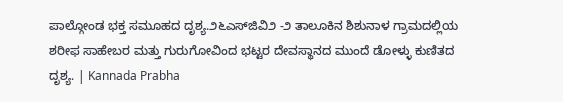ಪಾಲ್ಗೋಂಡ ಭಕ್ತ ಸಮೂಹದ ದೃಶ್ಯ.೨೬ಎಸ್‌ಜಿವಿ೨ -೨ ತಾಲೂಕಿನ ಶಿಶುನಾಳ ಗ್ರಾಮದಲ್ಲಿಯ ಶರೀಫ ಸಾಹೇಬರ ಮತ್ತು ಗುರುಗೋವಿಂದ ಭಟ್ಟರ ದೇವಸ್ಥಾನದ ಮುಂದೆ ಡೋಳ್ಳು ಕುಣಿತದ ದೃಶ್ಯ. | Kannada Prabha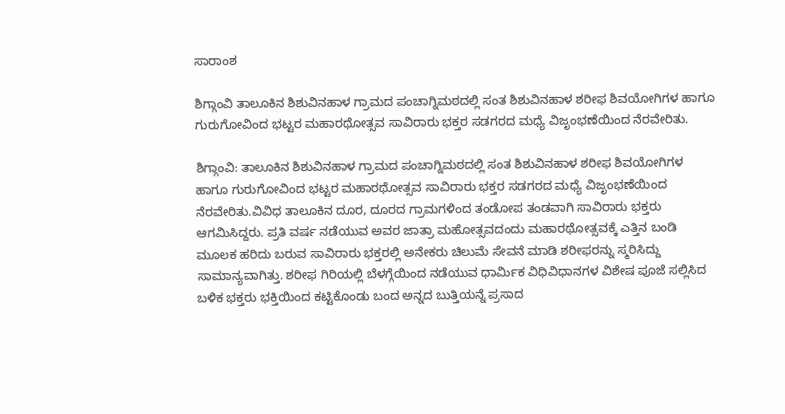ಸಾರಾಂಶ

ಶಿಗ್ಗಾಂವಿ ತಾಲೂಕಿನ ಶಿಶುವಿನಹಾಳ ಗ್ರಾಮದ ಪಂಚಾಗ್ನಿಮಠದಲ್ಲಿ ಸಂತ ಶಿಶುವಿನಹಾಳ ಶರೀಫ ಶಿವಯೋಗಿಗಳ ಹಾಗೂ ಗುರುಗೋವಿಂದ ಭಟ್ಟರ ಮಹಾರಥೋತ್ಸವ ಸಾವಿರಾರು ಭಕ್ತರ ಸಡಗರದ ಮಧ್ಯೆ ವಿಜೃಂಭಣೆಯಿಂದ ನೆರವೇರಿತು.

ಶಿಗ್ಗಾಂವಿ: ತಾಲೂಕಿನ ಶಿಶುವಿನಹಾಳ ಗ್ರಾಮದ ಪಂಚಾಗ್ನಿಮಠದಲ್ಲಿ ಸಂತ ಶಿಶುವಿನಹಾಳ ಶರೀಫ ಶಿವಯೋಗಿಗಳ ಹಾಗೂ ಗುರುಗೋವಿಂದ ಭಟ್ಟರ ಮಹಾರಥೋತ್ಸವ ಸಾವಿರಾರು ಭಕ್ತರ ಸಡಗರದ ಮಧ್ಯೆ ವಿಜೃಂಭಣೆಯಿಂದ ನೆರವೇರಿತು.ವಿವಿಧ ತಾಲೂಕಿನ ದೂರ, ದೂರದ ಗ್ರಾಮಗಳಿಂದ ತಂಡೋಪ ತಂಡವಾಗಿ ಸಾವಿರಾರು ಭಕ್ತರು ಆಗಮಿಸಿದ್ದರು. ಪ್ರತಿ ವರ್ಷ ನಡೆಯುವ ಅವರ ಜಾತ್ರಾ ಮಹೋತ್ಸವದಂದು ಮಹಾರಥೋತ್ಸವಕ್ಕೆ ಎತ್ತಿನ ಬಂಡಿ ಮೂಲಕ ಹರಿದು ಬರುವ ಸಾವಿರಾರು ಭಕ್ತರಲ್ಲಿ ಅನೇಕರು ಚಿಲುಮೆ ಸೇವನೆ ಮಾಡಿ ಶರೀಫರನ್ನು ಸ್ಮರಿಸಿದ್ದು ಸಾಮಾನ್ಯವಾಗಿತ್ತು. ಶರೀಫ ಗಿರಿಯಲ್ಲಿ ಬೆಳಗ್ಗೆಯಿಂದ ನಡೆಯುವ ಧಾರ್ಮಿಕ ವಿಧಿವಿಧಾನಗಳ ವಿಶೇಷ ಪೂಜೆ ಸಲ್ಲಿಸಿದ ಬಳಿಕ ಭಕ್ತರು ಭಕ್ತಿಯಿಂದ ಕಟ್ಟಿಕೊಂಡು ಬಂದ ಅನ್ನದ ಬುತ್ತಿಯನ್ನೆ ಪ್ರಸಾದ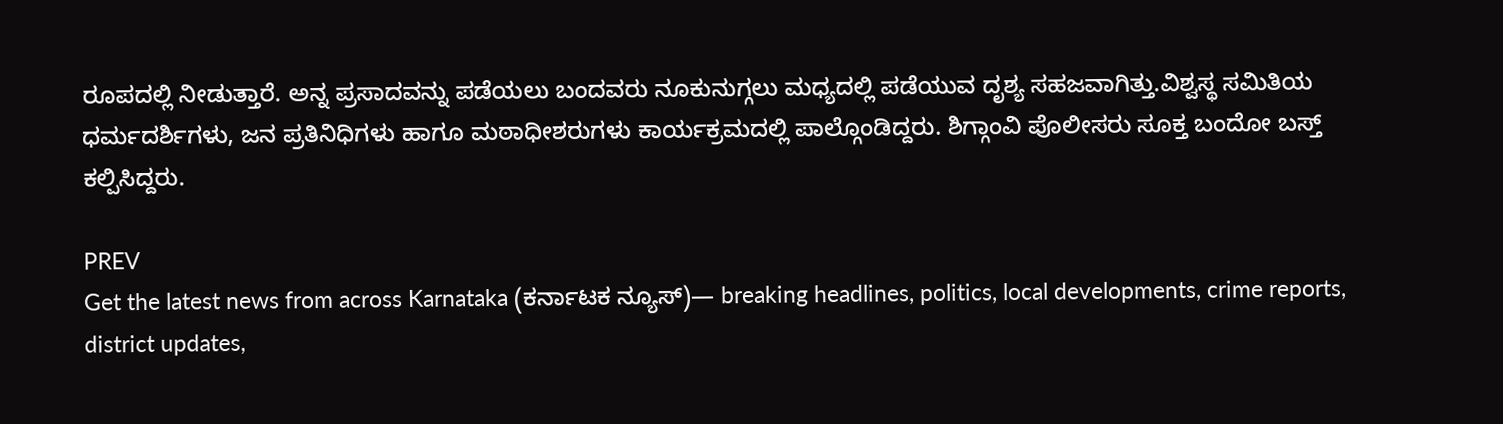ರೂಪದಲ್ಲಿ ನೀಡುತ್ತಾರೆ. ಅನ್ನ ಪ್ರಸಾದವನ್ನು ಪಡೆಯಲು ಬಂದವರು ನೂಕುನುಗ್ಗಲು ಮಧ್ಯದಲ್ಲಿ ಪಡೆಯುವ ದೃಶ್ಯ ಸಹಜವಾಗಿತ್ತು.ವಿಶ್ವಸ್ಥ ಸಮಿತಿಯ ಧರ್ಮದರ್ಶಿಗಳು, ಜನ ಪ್ರತಿನಿಧಿಗಳು ಹಾಗೂ ಮಠಾಧೀಶರುಗಳು ಕಾರ್ಯಕ್ರಮದಲ್ಲಿ ಪಾಲ್ಗೊಂಡಿದ್ದರು. ಶಿಗ್ಗಾಂವಿ ಪೊಲೀಸರು ಸೂಕ್ತ ಬಂದೋ ಬಸ್ತ್ ಕಲ್ಪಿಸಿದ್ದರು.

PREV
Get the latest news from across Karnataka (ಕರ್ನಾಟಕ ನ್ಯೂಸ್)— breaking headlines, politics, local developments, crime reports, district updates,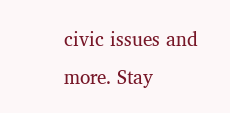civic issues and more. Stay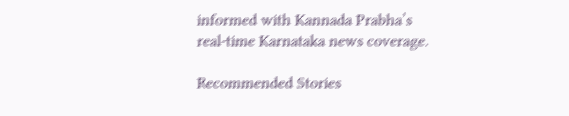informed with Kannada Prabha’s real‑time Karnataka news coverage.

Recommended Stories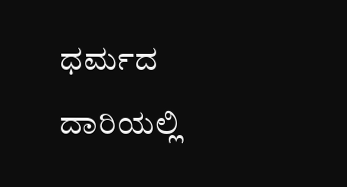ಧರ್ಮದ ದಾರಿಯಲ್ಲಿ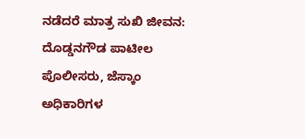ನಡೆದರೆ ಮಾತ್ರ ಸುಖಿ ಜೀವನ: ದೊಡ್ಡನಗೌಡ ಪಾಟೀಲ
ಪೊಲೀಸರು, ಜೆಸ್ಕಾಂ ಅಧಿಕಾರಿಗಳ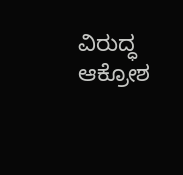ವಿರುದ್ಧ ಆಕ್ರೋಶ